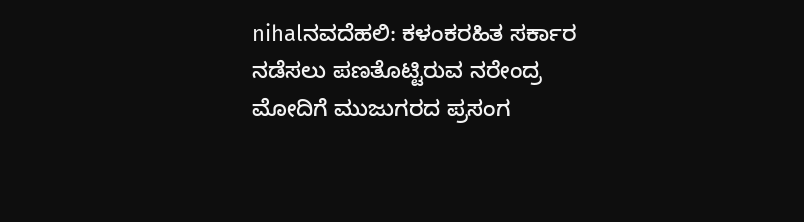nihalನವದೆಹಲಿ: ಕಳಂಕರಹಿತ ಸರ್ಕಾರ ನಡೆಸಲು ಪಣತೊಟ್ಟಿರುವ ನರೇಂದ್ರ ಮೋದಿಗೆ ಮುಜುಗರದ ಪ್ರಸಂಗ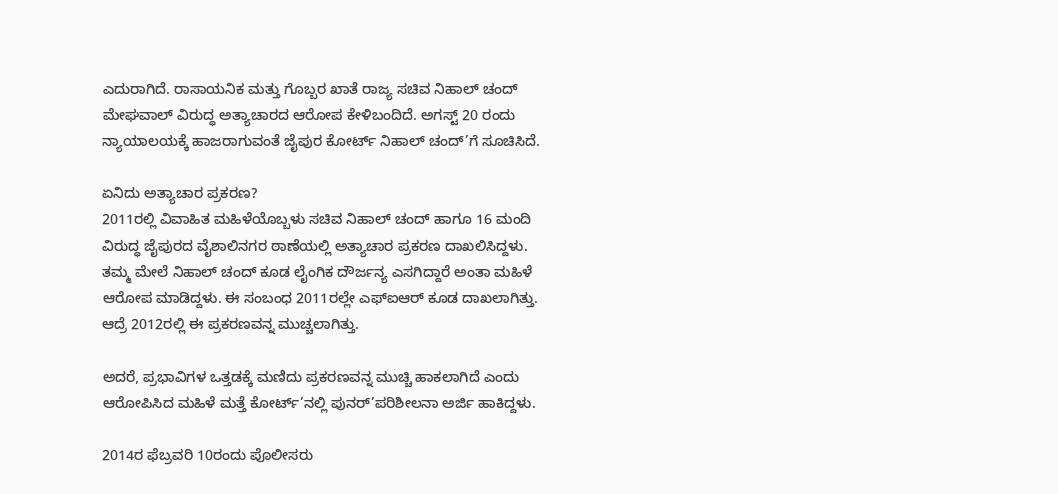ಎದುರಾಗಿದೆ. ರಾಸಾಯನಿಕ ಮತ್ತು ಗೊಬ್ಬರ ಖಾತೆ ರಾಜ್ಯ ಸಚಿವ ನಿಹಾಲ್ ಚಂದ್ ಮೇಘವಾಲ್ ವಿರುದ್ಧ ಅತ್ಯಾಚಾರದ ಆರೋಪ ಕೇಳಿಬಂದಿದೆ. ಅಗಸ್ಟ್ 20 ರಂದು ನ್ಯಾಯಾಲಯಕ್ಕೆ ಹಾಜರಾಗುವಂತೆ ಜೈಪುರ ಕೋರ್ಟ್ ನಿಹಾಲ್ ಚಂದ್’ಗೆ ಸೂಚಿಸಿದೆ.

ಏನಿದು ಅತ್ಯಾಚಾರ ಪ್ರಕರಣ?
2011ರಲ್ಲಿ ವಿವಾಹಿತ ಮಹಿಳೆಯೊಬ್ಬಳು ಸಚಿವ ನಿಹಾಲ್ ಚಂದ್ ಹಾಗೂ 16 ಮಂದಿ ವಿರುದ್ಧ ಜೈಪುರದ ವೈಶಾಲಿನಗರ ಠಾಣೆಯಲ್ಲಿ ಅತ್ಯಾಚಾರ ಪ್ರಕರಣ ದಾಖಲಿಸಿದ್ದಳು. ತಮ್ಮ ಮೇಲೆ ನಿಹಾಲ್ ಚಂದ್ ಕೂಡ ಲೈಂಗಿಕ ದೌರ್ಜನ್ಯ ಎಸಗಿದ್ದಾರೆ ಅಂತಾ ಮಹಿಳೆ ಆರೋಪ ಮಾಡಿದ್ದಳು. ಈ ಸಂಬಂಧ 2011ರಲ್ಲೇ ಎಫ್ಐಆರ್ ಕೂಡ ದಾಖಲಾಗಿತ್ತು. ಆದ್ರೆ 2012ರಲ್ಲಿ ಈ ಪ್ರಕರಣವನ್ನ ಮುಚ್ಚಲಾಗಿತ್ತು.

ಅದರೆ, ಪ್ರಭಾವಿಗಳ ಒತ್ತಡಕ್ಕೆ ಮಣಿದು ಪ್ರಕರಣವನ್ನ ಮುಚ್ಚಿ ಹಾಕಲಾಗಿದೆ ಎಂದು ಆರೋಪಿಸಿದ ಮಹಿಳೆ ಮತ್ತೆ ಕೋರ್ಟ್’ನಲ್ಲಿ ಪುನರ್’ಪರಿಶೀಲನಾ ಅರ್ಜಿ ಹಾಕಿದ್ದಳು.

2014ರ ಫೆಬ್ರವರಿ 10ರಂದು ಪೊಲೀಸರು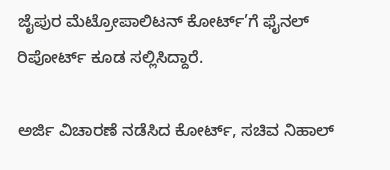ಜೈಪುರ ಮೆಟ್ರೋಪಾಲಿಟನ್ ಕೋರ್ಟ್’ಗೆ ಫೈನಲ್ ರಿಪೋರ್ಟ್ ಕೂಡ ಸಲ್ಲಿಸಿದ್ದಾರೆ.

ಅರ್ಜಿ ವಿಚಾರಣೆ ನಡೆಸಿದ ಕೋರ್ಟ್, ಸಚಿವ ನಿಹಾಲ್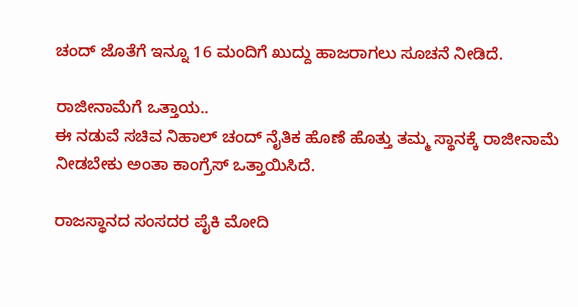ಚಂದ್ ಜೊತೆಗೆ ಇನ್ನೂ 16 ಮಂದಿಗೆ ಖುದ್ದು ಹಾಜರಾಗಲು ಸೂಚನೆ ನೀಡಿದೆ.

ರಾಜೀನಾಮೆಗೆ ಒತ್ತಾಯ..
ಈ ನಡುವೆ ಸಚಿವ ನಿಹಾಲ್ ಚಂದ್ ನೈತಿಕ ಹೊಣೆ ಹೊತ್ತು ತಮ್ಮ ಸ್ಥಾನಕ್ಕೆ ರಾಜೀನಾಮೆ ನೀಡಬೇಕು ಅಂತಾ ಕಾಂಗ್ರೆಸ್ ಒತ್ತಾಯಿಸಿದೆ.

ರಾಜಸ್ಥಾನದ ಸಂಸದರ ಪೈಕಿ ಮೋದಿ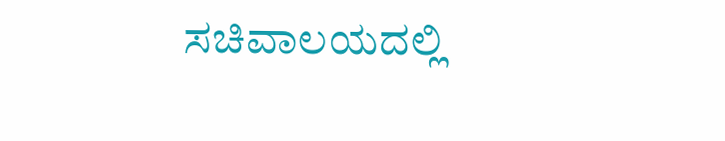ಸಚಿವಾಲಯದಲ್ಲಿ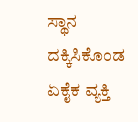ಸ್ಥಾನ ದಕ್ಕಿಸಿಕೊಂಡ ಏಕೈಕ ವ್ಯಕ್ತಿ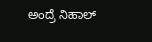ಅಂದ್ರೆ ನಿಹಾಲ್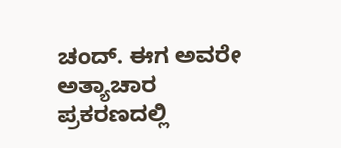ಚಂದ್. ಈಗ ಅವರೇ ಅತ್ಯಾಚಾರ ಪ್ರಕರಣದಲ್ಲಿ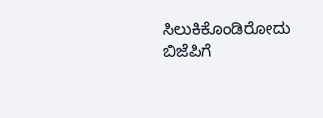ಸಿಲುಕಿಕೊಂಡಿರೋದು ಬಿಜೆಪಿಗೆ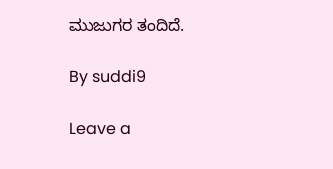ಮುಜುಗರ ತಂದಿದೆ.

By suddi9

Leave a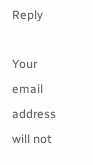Reply

Your email address will not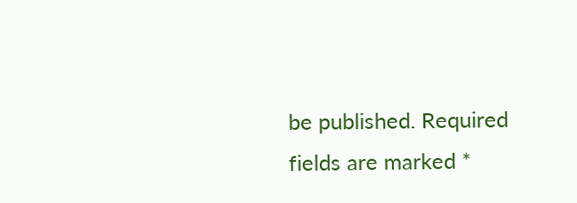be published. Required fields are marked *